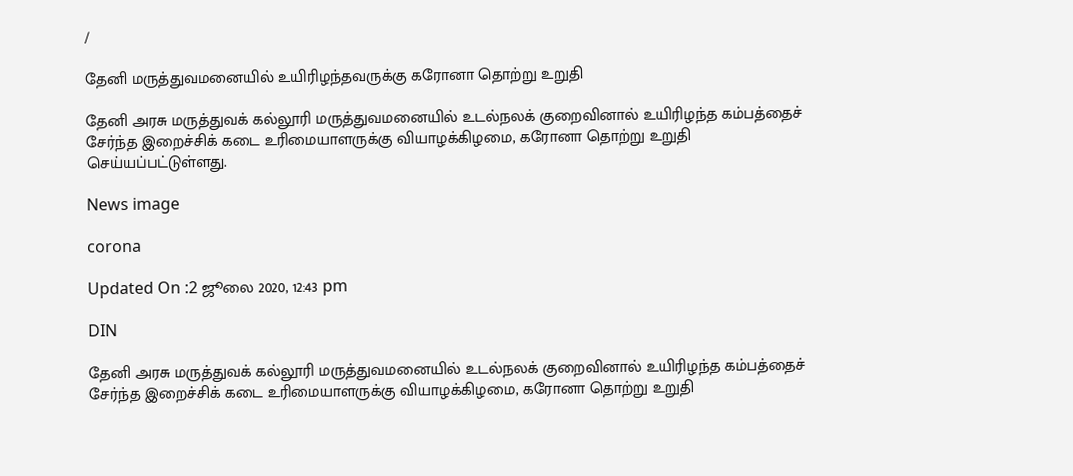/

தேனி மருத்துவமனையில் உயிரிழந்தவருக்கு கரோனா தொற்று உறுதி

தேனி அரசு மருத்துவக் கல்லூரி மருத்துவமனையில் உடல்நலக் குறைவினால் உயிரிழந்த கம்பத்தைச் சேர்ந்த இறைச்சிக் கடை உரிமையாளருக்கு வியாழக்கிழமை, கரோனா தொற்று உறுதி செய்யப்பட்டுள்ளது.

News image

corona

Updated On :2 ஜூலை 2020, 12:43 pm

DIN

தேனி அரசு மருத்துவக் கல்லூரி மருத்துவமனையில் உடல்நலக் குறைவினால் உயிரிழந்த கம்பத்தைச் சேர்ந்த இறைச்சிக் கடை உரிமையாளருக்கு வியாழக்கிழமை, கரோனா தொற்று உறுதி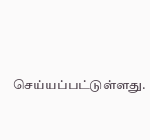செய்யப்பட்டுள்ளது.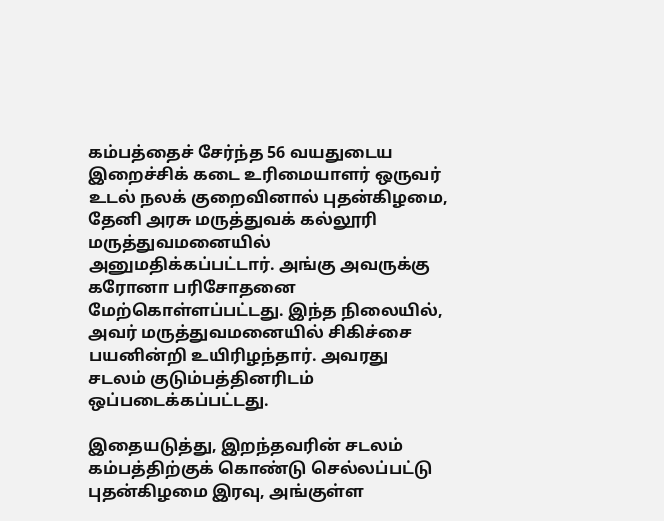கம்பத்தைச் சேர்ந்த 56 வயதுடைய இறைச்சிக் கடை உரிமையாளர் ஒருவர் உடல் நலக் குறைவினால் புதன்கிழமை, தேனி அரசு மருத்துவக் கல்லூரி மருத்துவமனையில் அனுமதிக்கப்பட்டார். அங்கு அவருக்கு கரோனா பரிசோதனை மேற்கொள்ளப்பட்டது. இந்த நிலையில், அவர் மருத்துவமனையில் சிகிச்சை பயனின்றி உயிரிழந்தார். அவரது சடலம் குடும்பத்தினரிடம் ஒப்படைக்கப்பட்டது.

இதையடுத்து, இறந்தவரின் சடலம் கம்பத்திற்குக் கொண்டு செல்லப்பட்டு புதன்கிழமை இரவு, அங்குள்ள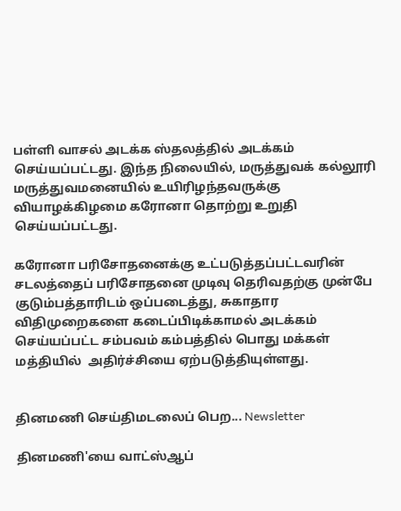பள்ளி வாசல் அடக்க ஸ்தலத்தில் அடக்கம் செய்யப்பட்டது. இந்த நிலையில், மருத்துவக் கல்லூரி மருத்துவமனையில் உயிரிழந்தவருக்கு வியாழக்கிழமை கரோனா தொற்று உறுதி செய்யப்பட்டது.

கரோனா பரிசோதனைக்கு உட்படுத்தப்பட்டவரின் சடலத்தைப் பரிசோதனை முடிவு தெரிவதற்கு முன்பே குடும்பத்தாரிடம் ஒப்படைத்து, சுகாதார விதிமுறைகளை கடைப்பிடிக்காமல் அடக்கம் செய்யப்பட்ட சம்பவம் கம்பத்தில் பொது மக்கள் மத்தியில்  அதிர்ச்சியை ஏற்படுத்தியுள்ளது.


தினமணி செய்திமடலைப் பெற... Newsletter

தினமணி'யை வாட்ஸ்ஆப்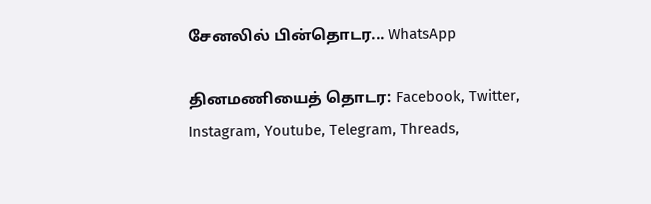சேனலில் பின்தொடர... WhatsApp

தினமணியைத் தொடர: Facebook, Twitter, Instagram, Youtube, Telegram, Threads,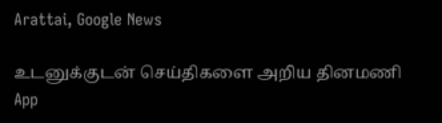Arattai, Google News

உடனுக்குடன் செய்திகளை அறிய தினமணி App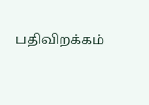பதிவிறக்கம்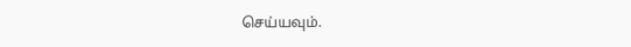செய்யவும்.